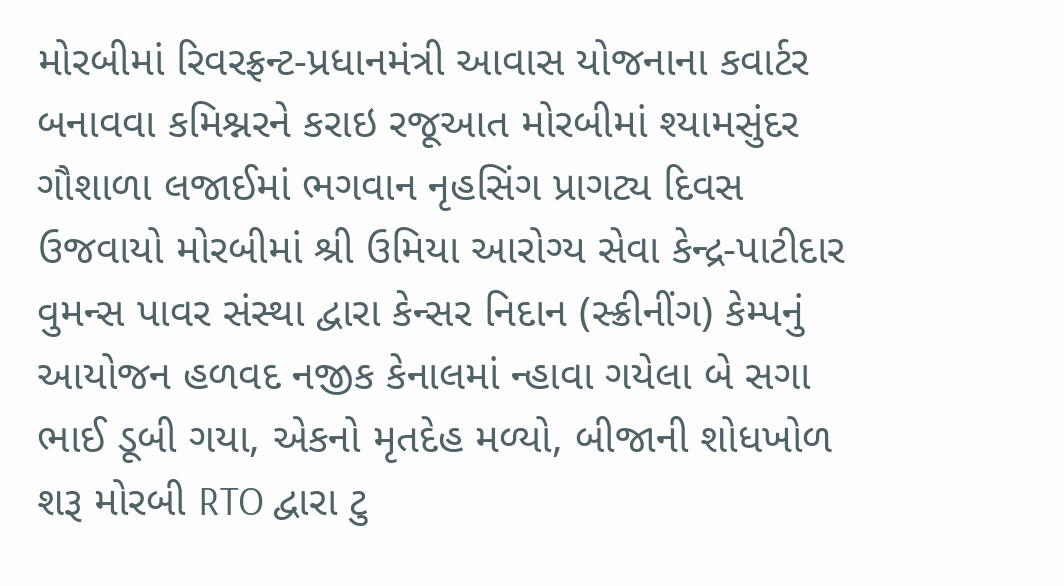મોરબીમાં રિવરફ્રન્ટ-પ્રધાનમંત્રી આવાસ યોજનાના કવાર્ટર બનાવવા કમિશ્નરને કરાઇ રજૂઆત મોરબીમાં શ્યામસુંદર ગૌશાળા લજાઈમાં ભગવાન નૃહસિંગ પ્રાગટ્ય દિવસ ઉજવાયો મોરબીમાં શ્રી ઉમિયા આરોગ્ય સેવા કેન્દ્ર-પાટીદાર વુમન્સ પાવર સંસ્થા દ્વારા કેન્સર નિદાન (સ્ક્રીનીંગ) કેમ્પનું આયોજન હળવદ નજીક કેનાલમાં ન્હાવા ગયેલા બે સગા ભાઈ ડૂબી ગયા, એકનો મૃતદેહ મળ્યો, બીજાની શોધખોળ શરૂ મોરબી RTO દ્વારા ટુ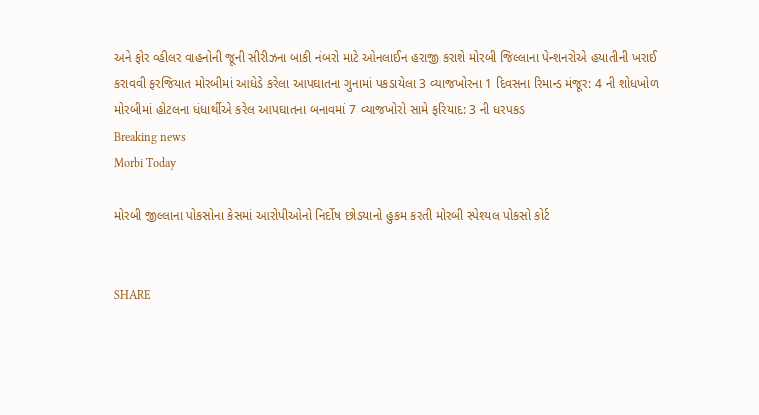અને ફોર વ્હીલર વાહનોની જૂની સીરીઝના બાકી નંબરો માટે ઓનલાઈન હરાજી કરાશે મોરબી જિલ્લાના પેન્શનરોએ હયાતીની ખરાઈ કરાવવી ફરજિયાત મોરબીમાં આધેડે કરેલા આપઘાતના ગુનામાં પકડાયેલા 3 વ્યાજખોરના 1 દિવસના રિમાન્ડ મંજૂર: 4 ની શોધખોળ મોરબીમાં હોટલના ધંધાર્થીએ કરેલ આપઘાતના બનાવમાં 7 વ્યાજખોરો સામે ફરિયાદ: 3 ની ધરપકડ
Breaking news
Morbi Today

મોરબી જીલ્લાના પોકસોના કેસમાં આરોપીઓનો નિર્દોષ છોડયાનો હુકમ કરતી મોરબી સ્પેશ્યલ પોકસો કોર્ટ


SHARE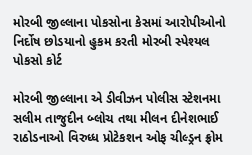મોરબી જીલ્લાના પોકસોના કેસમાં આરોપીઓનો નિર્દોષ છોડયાનો હુકમ કરતી મોરબી સ્પેશ્યલ પોકસો કોર્ટ

મોરબી જીલ્લાના એ ડીવીઝન પોલીસ સ્ટેશનમા સલીમ તાજુદીન બ્લોચ તથા મીલન દીનેશભાઈ રાઠોડનાઓ વિરુધ્ધ પ્રોટેકશન ઓફ ચીલ્ડ્રન ફ્રોમ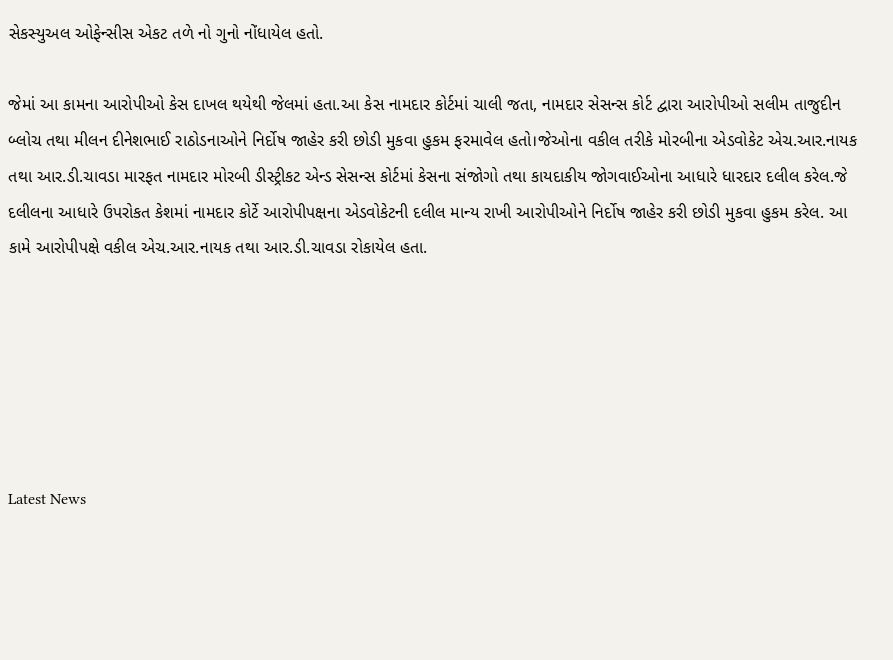સેકસ્યુઅલ ઓફેન્સીસ એકટ તળે નો ગુનો નોંધાયેલ હતો.

જેમાં આ કામના આરોપીઓ કેસ દાખલ થયેથી જેલમાં હતા.આ કેસ નામદાર કોર્ટમાં ચાલી જતા, નામદાર સેસન્સ કોર્ટ દ્વારા આરોપીઓ સલીમ તાજુદીન બ્લોચ તથા મીલન દીનેશભાઈ રાઠોડનાઓને નિર્દોષ જાહેર કરી છોડી મુકવા હુકમ ફરમાવેલ હતો।જેઓના વકીલ તરીકે મોરબીના એડવોકેટ એચ.આર.નાયક તથા આર.ડી.ચાવડા મારફત નામદાર મોરબી ડીસ્ટ્રીકટ એન્ડ સેસન્સ કોર્ટમાં કેસના સંજોગો તથા કાયદાકીય જોગવાઈઓના આધારે ધારદાર દલીલ કરેલ.જે દલીલના આધારે ઉપરોકત કેશમાં નામદાર કોર્ટે આરોપીપક્ષના એડવોકેટની દલીલ માન્ય રાખી આરોપીઓને નિર્દોષ જાહેર કરી છોડી મુકવા હુકમ કરેલ. આ કામે આરોપીપક્ષે વકીલ એચ.આર.નાયક તથા આર.ડી.ચાવડા રોકાયેલ હતા.






Latest News